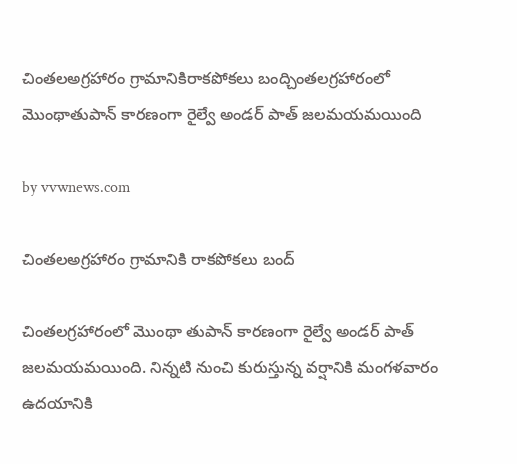చింతలఅగ్రహారం గ్రామానికిరాకపోకలు బంద్చింతలగ్రహారంలో మొంథాతుపాన్ కారణంగా రైల్వే అండర్ పాత్ జలమయమయింది

by vvwnews.com

చింతలఅగ్రహారం గ్రామానికి రాకపోకలు బంద్

చింతలగ్రహారంలో మొంథా తుపాన్ కారణంగా రైల్వే అండర్ పాత్ జలమయమయింది. నిన్నటి నుంచి కురుస్తున్న వర్షానికి మంగళవారం ఉదయానికి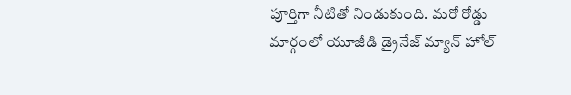పూర్తిగా నీటితో నిండుకుంది. మరో రోడ్డు మార్గంలో యూజీడి డ్రైనేజ్ మ్యాన్ హోల్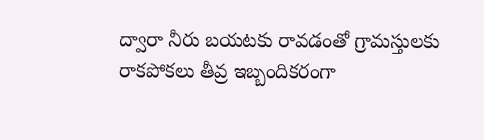ద్వారా నీరు బయటకు రావడంతో గ్రామస్తులకు రాకపోకలు తీవ్ర ఇబ్బందికరంగా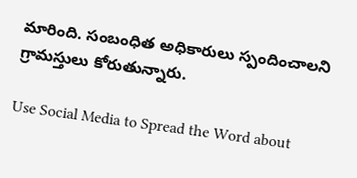మారింది. సంబంధిత అధికారులు స్పందించాలని గ్రామస్తులు కోరుతున్నారు.

Use Social Media to Spread the Word about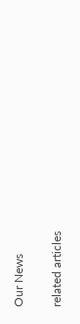Our News

related articles